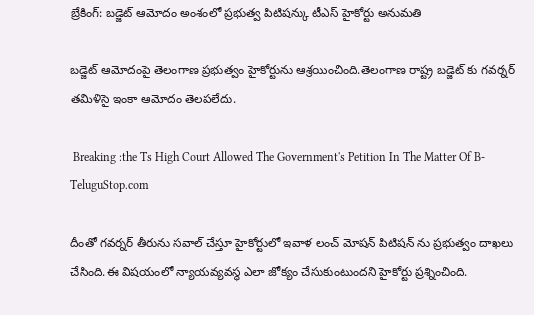బ్రేకింగ్: బడ్జెట్ ఆమోదం అంశంలో ప్రభుత్వ పిటిషన్కు టీఎస్ హైకోర్టు అనుమతి

బడ్జెట్ ఆమోదంపై తెలంగాణ ప్రభుత్వం హైకోర్టును ఆశ్రయించింది.తెలంగాణ రాష్ట్ర బడ్జెట్ కు గవర్నర్ తమిళిసై ఇంకా ఆమోదం తెలపలేదు.

 Breaking :the Ts High Court Allowed The Government's Petition In The Matter Of B-TeluguStop.com

దీంతో గవర్నర్ తీరును సవాల్ చేస్తూ హైకోర్టులో ఇవాళ లంచ్ మోషన్ పిటిషన్ ను ప్రభుత్వం దాఖలు చేసింది.ఈ విషయంలో న్యాయవ్యవస్థ ఎలా జోక్యం చేసుకుంటుందని హైకోర్టు ప్రశ్నించింది.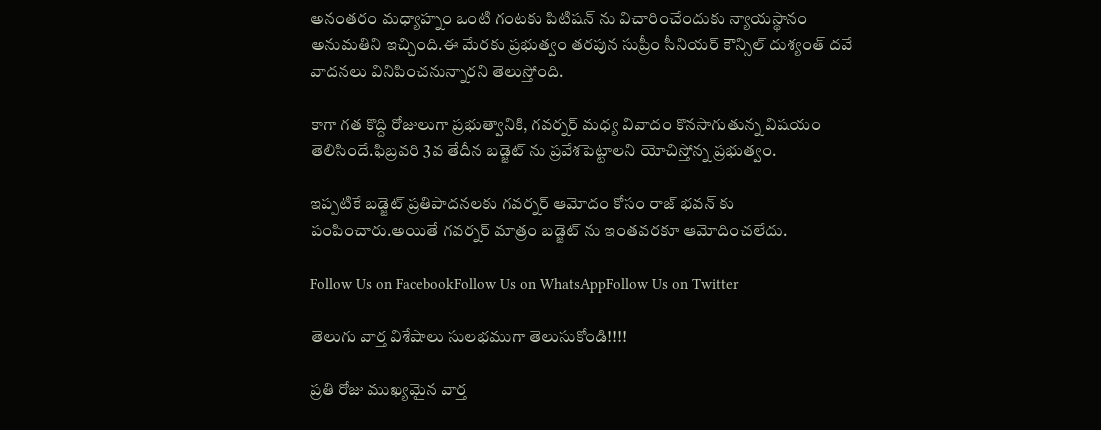అనంతరం మధ్యాహ్నం ఒంటి గంటకు పిటిషన్ ను విచారించేందుకు న్యాయస్థానం అనుమతిని ఇచ్చింది.ఈ మేరకు ప్రభుత్వం తరపున సుప్రీం సీనియర్ కౌన్సిల్ దుశ్యంత్ దవే వాదనలు వినిపించనున్నారని తెలుస్తోంది.

కాగా గత కొద్ది రోజులుగా ప్రభుత్వానికి, గవర్నర్ మధ్య వివాదం కొనసాగుతున్న విషయం తెలిసిందే.ఫిబ్రవరి 3వ తేదీన బడ్జెట్ ను ప్రవేశపెట్టాలని యోచిస్తోన్న ప్రభుత్వం.

ఇప్పటికే బడ్జెట్ ప్రతిపాదనలకు గవర్నర్ ఆమోదం కోసం రాజ్ భవన్ కు పంపించారు.అయితే గవర్నర్ మాత్రం బడ్జెట్ ను ఇంతవరకూ ఆమోదించలేదు.

Follow Us on FacebookFollow Us on WhatsAppFollow Us on Twitter

తెలుగు వార్త విశేషాలు సులభముగా తెలుసుకోండి!!!!

ప్రతి రోజు ముఖ్యమైన వార్త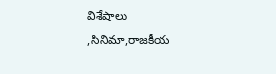విశేషాలు ,సినిమా,రాజకీయ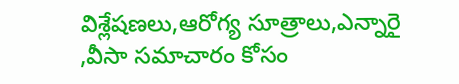విశ్లేషణలు,ఆరోగ్య సూత్రాలు,ఎన్నారై ,వీసా సమాచారం కోసం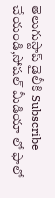తెలుగుస్టాప్ డైలీకి Subscribe చేయండి,సోషల్ మీడియా లో ఫాలో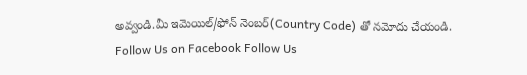అవ్వండి.మీ ఇమెయిల్/ఫోన్ నెంబర్(Country Code) తో నమోదు చేయండి.
Follow Us on Facebook Follow Us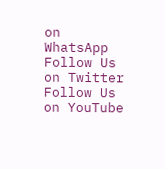on WhatsApp  Follow Us on Twitter Follow Us on YouTube